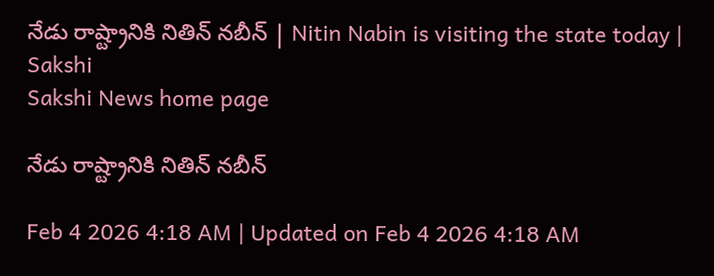నేడు రాష్ట్రానికి నితిన్‌ నబీన్‌ | Nitin Nabin is visiting the state today | Sakshi
Sakshi News home page

నేడు రాష్ట్రానికి నితిన్‌ నబీన్‌

Feb 4 2026 4:18 AM | Updated on Feb 4 2026 4:18 AM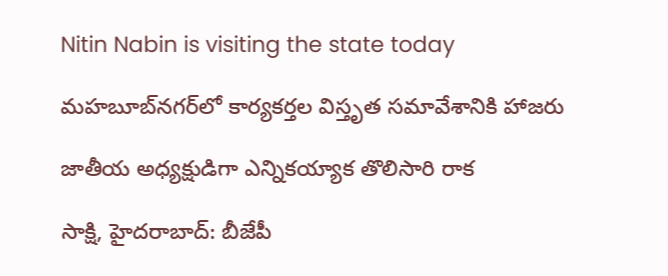Nitin Nabin is visiting the state today

మహబూబ్‌నగర్‌లో కార్యకర్తల విస్తృత సమావేశానికి హాజరు

జాతీయ అధ్యక్షుడిగా ఎన్నికయ్యాక తొలిసారి రాక

సాక్షి, హైదరాబాద్‌: బీజేపీ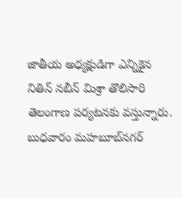జాతీయ అధ్యక్షుడిగా ఎన్నికైన నితిన్‌ నబీన్‌ మిశ్రా తొలిసారి తెలంగాణ పర్యటనకు వస్తున్నారు. బుధవారం మహబూబ్‌నగర్‌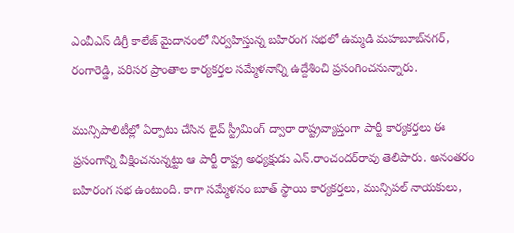ఎంవీఎస్‌ డిగ్రీ కాలేజ్‌ మైదానంలో నిర్వహిస్తున్న బహిరంగ సభలో ఉమ్మడి మహబూబ్‌నగర్, రంగారెడ్డి, పరిసర ప్రాంతాల కార్యకర్తల సమ్మేళనాన్ని ఉద్దేశించి ప్రసంగించనున్నారు.

మున్సిపాలిటీల్లో ఏర్పాటు చేసిన లైవ్‌ స్ట్రీమింగ్‌ ద్వారా రాష్ట్రవ్యాప్తంగా పార్టీ కార్యకర్తలు ఈ ప్రసంగాన్ని వీక్షించనున్నట్టు ఆ పార్టీ రాష్ట్ర అధ్యక్షుడు ఎన్‌.రాంచందర్‌రావు తెలిపారు. అనంతరం బహిరంగ సభ ఉంటుంది. కాగా సమ్మేళనం బూత్‌ స్థాయి కార్యకర్తలు, మున్సిపల్‌ నాయకులు,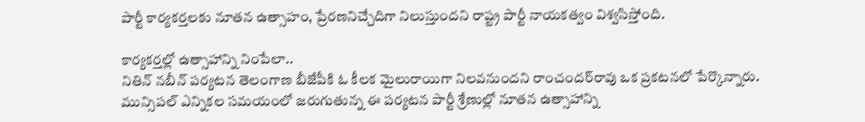పార్టీ కార్యకర్తలకు నూతన ఉత్సాహం, ప్రేరణనిచ్చేదిగా నిలుస్తుందని రాష్ట్ర పార్టీ నాయకత్వం విశ్వసిస్తోంది.

కార్యకర్తల్లో ఉత్సాహాన్ని నింపేలా..
నితిన్‌ నబీన్‌ పర్యటన తెలంగాణ బీజేపీకి ఓ కీలక మైలురాయిగా నిలవనుందని రాంచందర్‌రావు ఒక ప్రకటనలో పేర్కొన్నారు. మున్సిపల్‌ ఎన్నికల సమయంలో జరుగుతున్న ఈ పర్యటన పార్టీ శ్రేణుల్లో నూతన ఉత్సాహాన్ని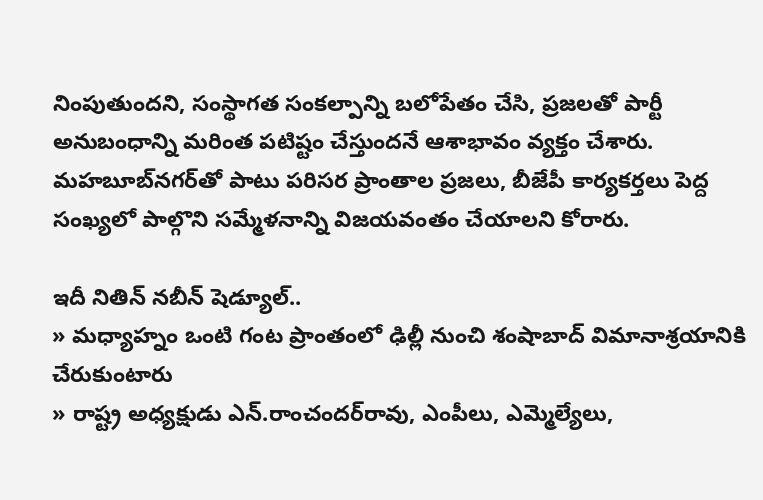నింపుతుందని, సంస్థాగత సంకల్పాన్ని బలోపేతం చేసి, ప్రజలతో పార్టీ అనుబంధాన్ని మరింత పటిష్టం చేస్తుందనే ఆశాభావం వ్యక్తం చేశారు. మహబూబ్‌నగర్‌తో పాటు పరిసర ప్రాంతాల ప్రజలు, బీజేపీ కార్యకర్తలు పెద్ద సంఖ్యలో పాల్గొని సమ్మేళనాన్ని విజయవంతం చేయాలని కోరారు.

ఇదీ నితిన్‌ నబీన్‌ షెడ్యూల్‌..
» మధ్యాహ్నం ఒంటి గంట ప్రాంతంలో ఢిల్లీ నుంచి శంషాబాద్‌ విమానాశ్రయానికి చేరుకుంటారు
» రాష్ట్ర అధ్యక్షుడు ఎన్‌.రాంచందర్‌రావు, ఎంపీలు, ఎమ్మెల్యేలు,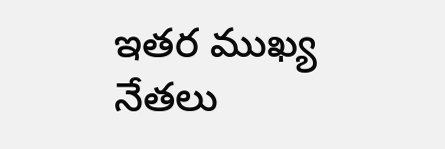ఇతర ముఖ్య నేతలు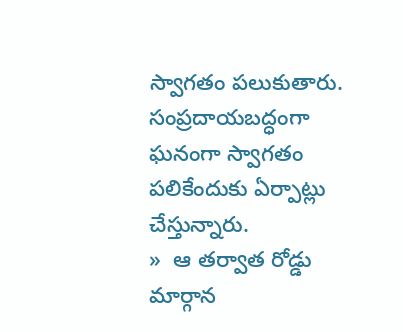స్వాగతం పలుకుతారు. సంప్రదాయబద్ధంగా ఘనంగా స్వాగతం పలికేందుకు ఏర్పాట్లు చేస్తున్నారు.
»  ఆ తర్వాత రోడ్డు మార్గాన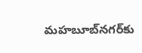మహబూబ్‌నగర్‌కు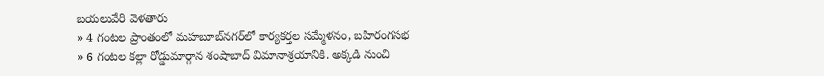బయలువేరి వెళతారు
» 4 గంటల ప్రాంతంలో మహబూబ్‌నగర్‌లో కార్యకర్తల సమ్మేళనం, బహిరంగసభ
» 6 గంటల కల్లా రోడ్డుమార్గాన శంషాబాద్‌ విమానాశ్రయానికి. అక్కడి నుంచి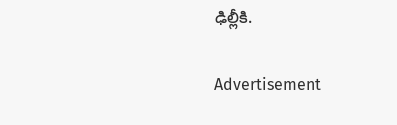ఢిల్లీకి.

Advertisement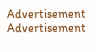Advertisement
Advertisement